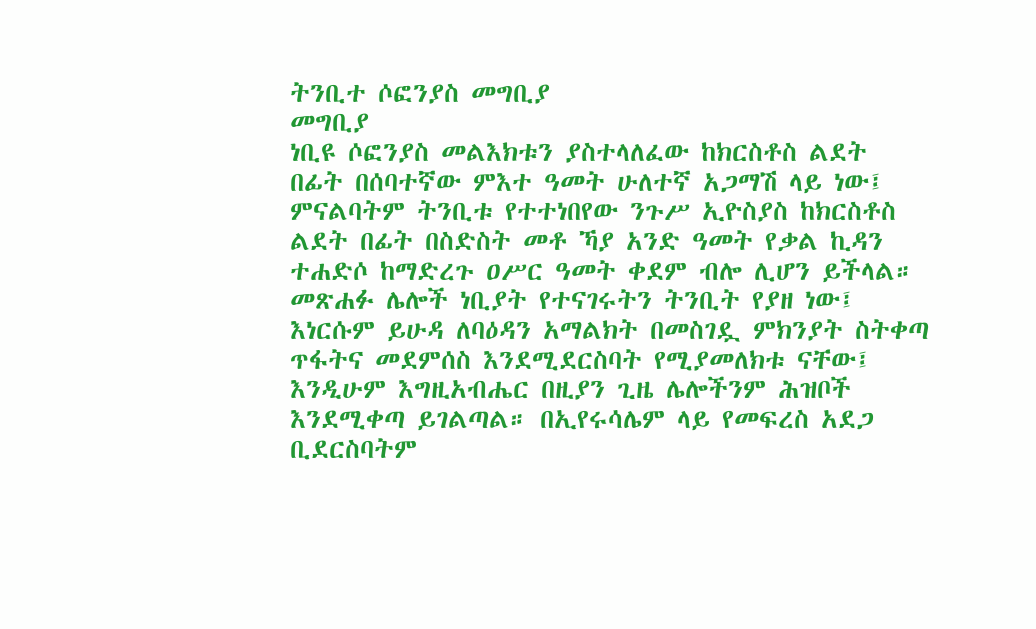ትንቢተ ሶፎንያስ መግቢያ
መግቢያ
ነቢዩ ሶፎንያስ መልእክቱን ያስተላለፈው ከክርስቶስ ልደት በፊት በሰባተኛው ምእተ ዓመት ሁለተኛ አጋማሽ ላይ ነው፤ ምናልባትም ትንቢቱ የተተነበየው ንጉሥ ኢዮስያስ ከክርስቶስ ልደት በፊት በስድስት መቶ ኻያ አንድ ዓመት የቃል ኪዳን ተሐድሶ ከማድረጉ ዐሥር ዓመት ቀደም ብሎ ሊሆን ይችላል። መጽሐፉ ሌሎች ነቢያት የተናገሩትን ትንቢት የያዘ ነው፤ እነርሱም ይሁዳ ለባዕዳን አማልክት በመስገዷ ምክንያት ስትቀጣ ጥፋትና መደምሰስ እንደሚደርስባት የሚያመለክቱ ናቸው፤ እንዲሁም እግዚአብሔር በዚያን ጊዜ ሌሎችንም ሕዝቦች እንደሚቀጣ ይገልጣል። በኢየሩሳሌም ላይ የመፍረስ አደጋ ቢደርስባትም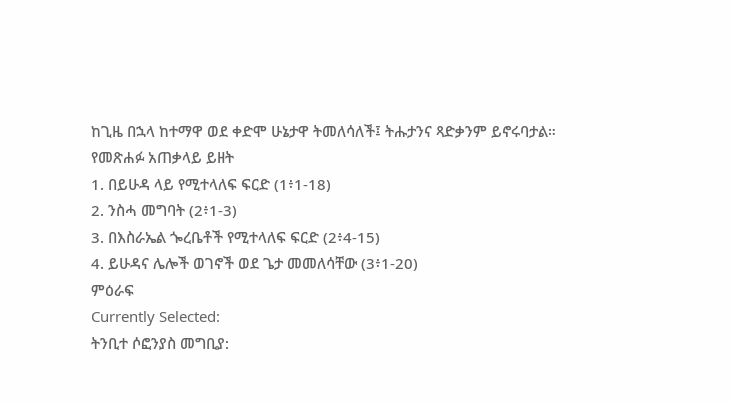ከጊዜ በኋላ ከተማዋ ወደ ቀድሞ ሁኔታዋ ትመለሳለች፤ ትሑታንና ጻድቃንም ይኖሩባታል።
የመጽሐፉ አጠቃላይ ይዘት
1. በይሁዳ ላይ የሚተላለፍ ፍርድ (1፥1-18)
2. ንስሓ መግባት (2፥1-3)
3. በእስራኤል ጐረቤቶች የሚተላለፍ ፍርድ (2፥4-15)
4. ይሁዳና ሌሎች ወገኖች ወደ ጌታ መመለሳቸው (3፥1-20)
ምዕራፍ
Currently Selected:
ትንቢተ ሶፎንያስ መግቢያ: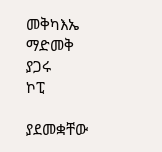መቅካእኤ
ማድመቅ
ያጋሩ
ኮፒ

ያደመቋቸው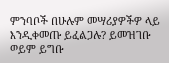ምንባቦች በሁሉም መሣሪያዎችዎ ላይ እንዲቀመጡ ይፈልጋሉ? ይመዝገቡ ወይም ይግቡ